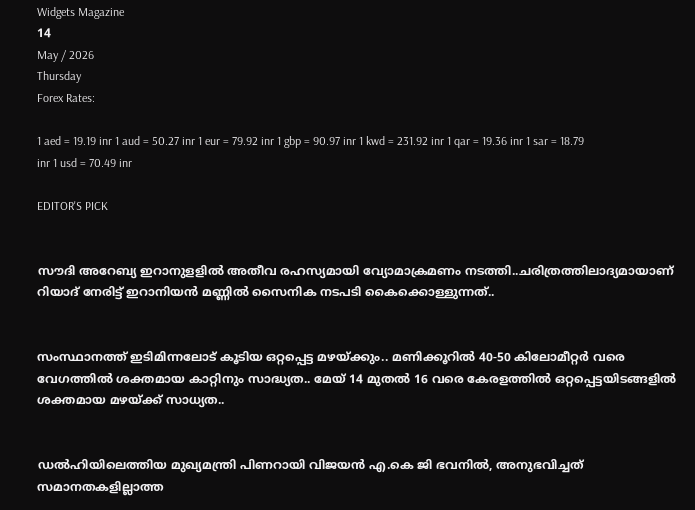Widgets Magazine
14
May / 2026
Thursday
Forex Rates:

1 aed = 19.19 inr 1 aud = 50.27 inr 1 eur = 79.92 inr 1 gbp = 90.97 inr 1 kwd = 231.92 inr 1 qar = 19.36 inr 1 sar = 18.79 inr 1 usd = 70.49 inr

EDITOR'S PICK


സൗദി അറേബ്യ ഇറാനുളളിൽ അതീവ രഹസ്യമായി വ്യോമാക്രമണം നടത്തി..ചരിത്രത്തിലാദ്യമായാണ് റിയാദ് നേരിട്ട് ഇറാനിയൻ മണ്ണിൽ സൈനിക നടപടി കൈക്കൊള്ളുന്നത്..


സംസ്ഥാനത്ത് ഇടിമിന്നലോട് കൂടിയ ഒറ്റപ്പെട്ട മഴയ്ക്കും.. മണിക്കൂറിൽ 40-50 കിലോമീറ്റർ വരെ വേഗത്തിൽ ശക്തമായ കാറ്റിനും സാദ്ധ്യത.. മേയ് 14 മുതൽ 16 വരെ കേരളത്തിൽ ഒറ്റപ്പെട്ടയിടങ്ങളിൽ ശക്തമായ മഴയ്ക്ക് സാധ്യത..


ഡൽഹിയിലെത്തിയ മുഖ്യമന്ത്രി പിണറായി വിജയൻ എ.കെ ജി ഭവനിൽ, അനുഭവിച്ചത് സമാനതകളില്ലാത്ത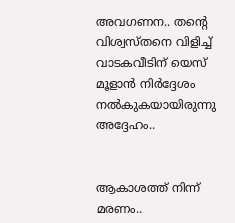അവഗണന.. തന്റെ വിശ്വസ്തനെ വിളിച്ച് വാടകവീടിന് യെസ് മൂളാൻ നിർദ്ദേശം നൽകുകയായിരുന്നു അദ്ദേഹം..


ആകാശത്ത് നിന്ന് മരണം..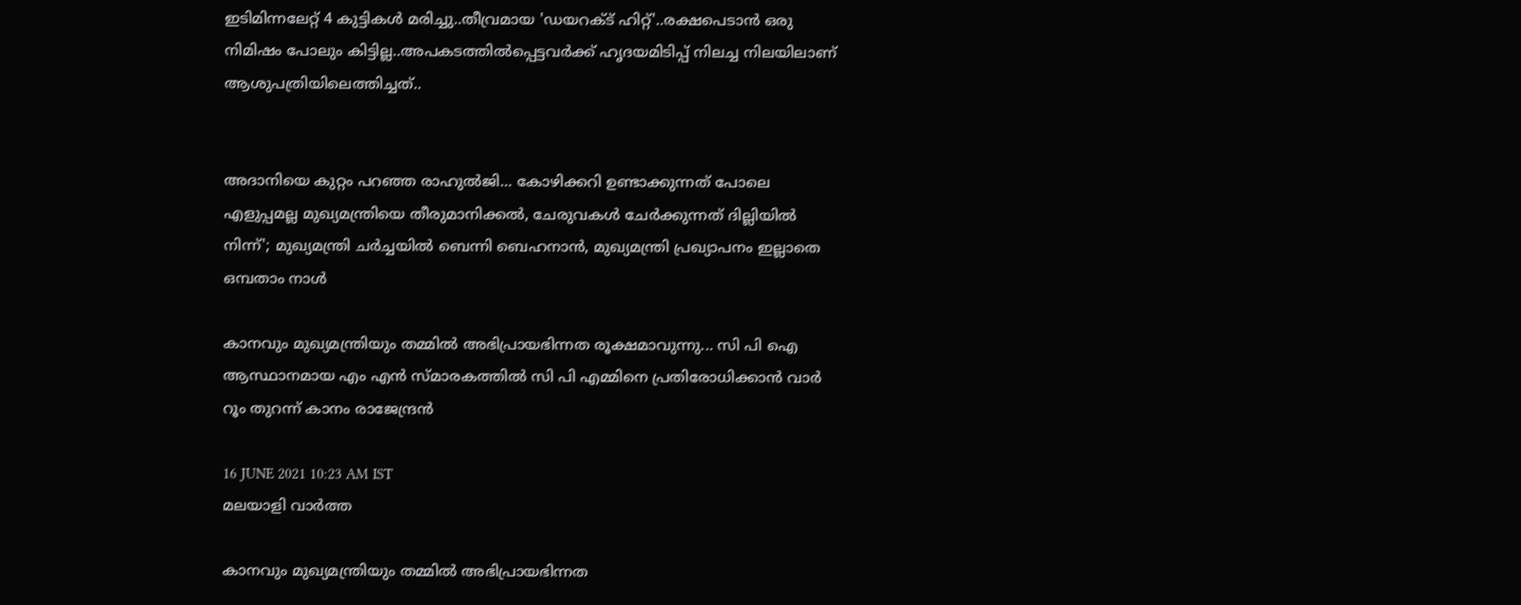ഇടിമിന്നലേറ്റ് 4 കുട്ടികൾ മരിച്ചു..തീവ്രമായ 'ഡയറക്ട് ഹിറ്റ്'..രക്ഷപെടാൻ ഒരു നിമിഷം പോലും കിട്ടില്ല..അപകടത്തില്‍പ്പെട്ടവര്‍ക്ക് ഹൃദയമിടിപ്പ് നിലച്ച നിലയിലാണ് ആശുപത്രിയിലെത്തിച്ചത്..


അദാനിയെ കുറ്റം പറഞ്ഞ രാഹുൽജി... കോഴിക്കറി ഉണ്ടാക്കുന്നത് പോലെ എളുപ്പമല്ല മുഖ്യമന്ത്രിയെ തീരുമാനിക്കൽ, ചേരുവകൾ ചേർക്കുന്നത് ദില്ലിയിൽ നിന്ന്'; മുഖ്യമന്ത്രി ചർച്ചയിൽ ബെന്നി ബെഹനാൻ, മുഖ്യമന്ത്രി പ്രഖ്യാപനം ഇല്ലാതെ ഒമ്പതാം നാൾ

കാനവും മുഖ്യമന്ത്രിയും തമ്മില്‍ അഭിപ്രായഭിന്നത രൂക്ഷമാവുന്നു... സി പി ഐ ആസ്ഥാനമായ എം എന്‍ സ്മാരകത്തില്‍ സി പി എമ്മിനെ പ്രതിരോധിക്കാന്‍ വാര്‍ റൂം തുറന്ന് കാനം രാജേന്ദ്രന്‍

16 JUNE 2021 10:23 AM IST
മലയാളി വാര്‍ത്ത

കാനവും മുഖ്യമന്ത്രിയും തമ്മില്‍ അഭിപ്രായഭിന്നത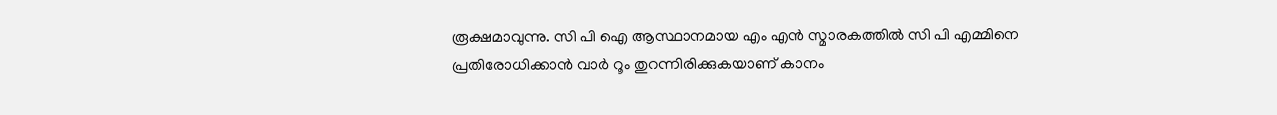രൂക്ഷമാവുന്നു. സി പി ഐ ആസ്ഥാനമായ എം എന്‍ സ്മാരകത്തില്‍ സി പി എമ്മിനെ പ്രതിരോധിക്കാന്‍ വാര്‍ റൂം തുറന്നിരിക്കുകയാണ് കാനം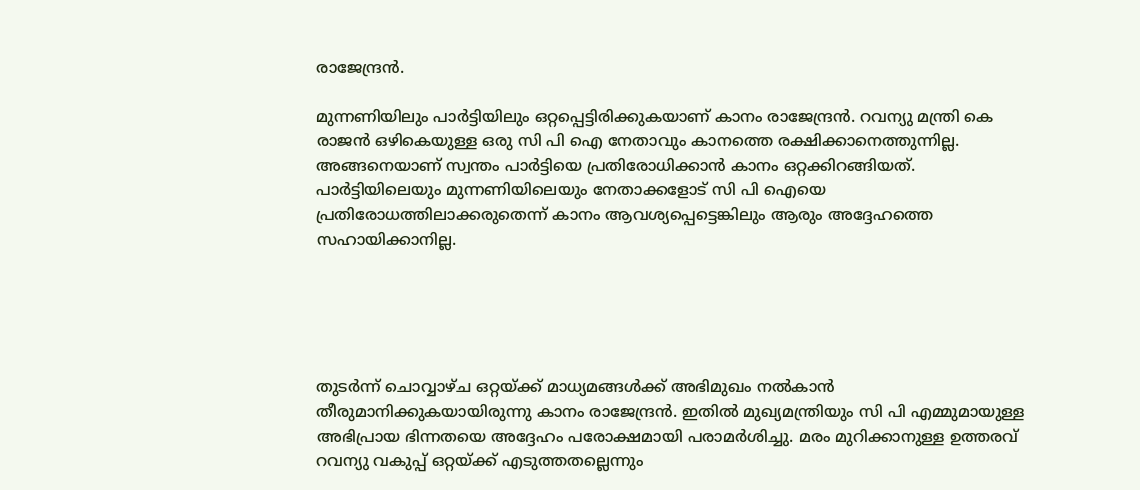രാജേന്ദ്രന്‍.

മുന്നണിയിലും പാര്‍ട്ടിയിലും ഒറ്റപ്പെട്ടിരിക്കുകയാണ് കാനം രാജേന്ദ്രന്‍. റവന്യു മന്ത്രി കെ രാജന്‍ ഒഴികെയുള്ള ഒരു സി പി ഐ നേതാവും കാനത്തെ രക്ഷിക്കാനെത്തുന്നില്ല. അങ്ങനെയാണ് സ്വന്തം പാര്‍ട്ടിയെ പ്രതിരോധിക്കാന്‍ കാനം ഒറ്റക്കിറങ്ങിയത്. പാര്‍ട്ടിയിലെയും മുന്നണിയിലെയും നേതാക്കളോട് സി പി ഐയെ പ്രതിരോധത്തിലാക്കരുതെന്ന് കാനം ആവശ്യപ്പെട്ടെങ്കിലും ആരും അദ്ദേഹത്തെ സഹായിക്കാനില്ല.





തുടര്‍ന്ന് ചൊവ്വാഴ്ച ഒറ്റയ്ക്ക് മാധ്യമങ്ങള്‍ക്ക് അഭിമുഖം നല്‍കാന്‍ തീരുമാനിക്കുകയായിരുന്നു കാനം രാജേന്ദ്രന്‍. ഇതില്‍ മുഖ്യമന്ത്രിയും സി പി എമ്മുമായുള്ള അഭിപ്രായ ഭിന്നതയെ അദ്ദേഹം പരോക്ഷമായി പരാമര്‍ശിച്ചു. മരം മുറിക്കാനുള്ള ഉത്തരവ് റവന്യു വകുപ്പ് ഒറ്റയ്ക്ക് എടുത്തതല്ലെന്നും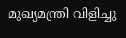മുഖ്യമന്ത്രി വിളിച്ചു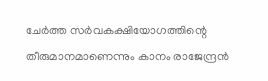ചേര്‍ത്ത സര്‍വകക്ഷിയോഗത്തിന്റെ തീരുമാനമാണെന്നും കാനം രാജേന്ദ്രന്‍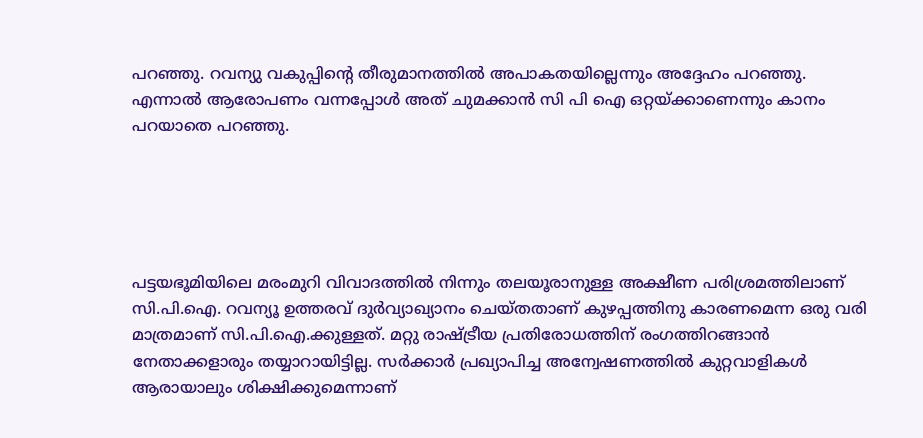പറഞ്ഞു. റവന്യു വകുപ്പിന്റെ തീരുമാനത്തില്‍ അപാകതയില്ലെന്നും അദ്ദേഹം പറഞ്ഞു. എന്നാല്‍ ആരോപണം വന്നപ്പോള്‍ അത് ചുമക്കാന്‍ സി പി ഐ ഒറ്റയ്ക്കാണെന്നും കാനം പറയാതെ പറഞ്ഞു.





പട്ടയഭൂമിയിലെ മരംമുറി വിവാദത്തില്‍ നിന്നും തലയൂരാനുള്ള അക്ഷീണ പരിശ്രമത്തിലാണ് സി.പി.ഐ. റവന്യൂ ഉത്തരവ് ദുര്‍വ്യാഖ്യാനം ചെയ്തതാണ് കുഴപ്പത്തിനു കാരണമെന്ന ഒരു വരി മാത്രമാണ് സി.പി.ഐ.ക്കുള്ളത്. മറ്റു രാഷ്ട്രീയ പ്രതിരോധത്തിന് രംഗത്തിറങ്ങാന്‍ നേതാക്കളാരും തയ്യാറായിട്ടില്ല. സര്‍ക്കാര്‍ പ്രഖ്യാപിച്ച അന്വേഷണത്തില്‍ കുറ്റവാളികള്‍ ആരായാലും ശിക്ഷിക്കുമെന്നാണ്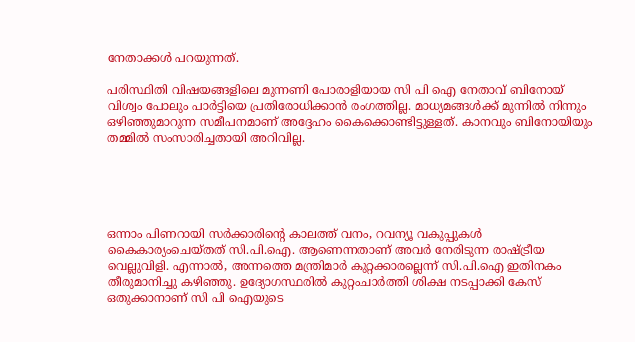നേതാക്കള്‍ പറയുന്നത്.

പരിസ്ഥിതി വിഷയങ്ങളിലെ മുന്നണി പോരാളിയായ സി പി ഐ നേതാവ് ബിനോയ് വിശ്വം പോലും പാര്‍ട്ടിയെ പ്രതിരോധിക്കാന്‍ രംഗത്തില്ല. മാധ്യമങ്ങള്‍ക്ക് മുന്നില്‍ നിന്നും ഒഴിഞ്ഞുമാറുന്ന സമീപനമാണ് അദ്ദേഹം കൈക്കൊണ്ടിട്ടുള്ളത്. കാനവും ബിനോയിയും തമ്മില്‍ സംസാരിച്ചതായി അറിവില്ല.





ഒന്നാം പിണറായി സര്‍ക്കാരിന്റെ കാലത്ത് വനം, റവന്യൂ വകുപ്പുകള്‍ കൈകാര്യംചെയ്തത് സി.പി.ഐ. ആണെന്നതാണ് അവര്‍ നേരിടുന്ന രാഷ്ട്രീയ വെല്ലുവിളി. എന്നാല്‍, അന്നത്തെ മന്ത്രിമാര്‍ കുറ്റക്കാരല്ലെന്ന് സി.പി.ഐ ഇതിനകം തീരുമാനിച്ചു കഴിഞ്ഞു. ഉദ്യോഗസ്ഥരില്‍ കുറ്റംചാര്‍ത്തി ശിക്ഷ നടപ്പാക്കി കേസ് ഒതുക്കാനാണ് സി പി ഐയുടെ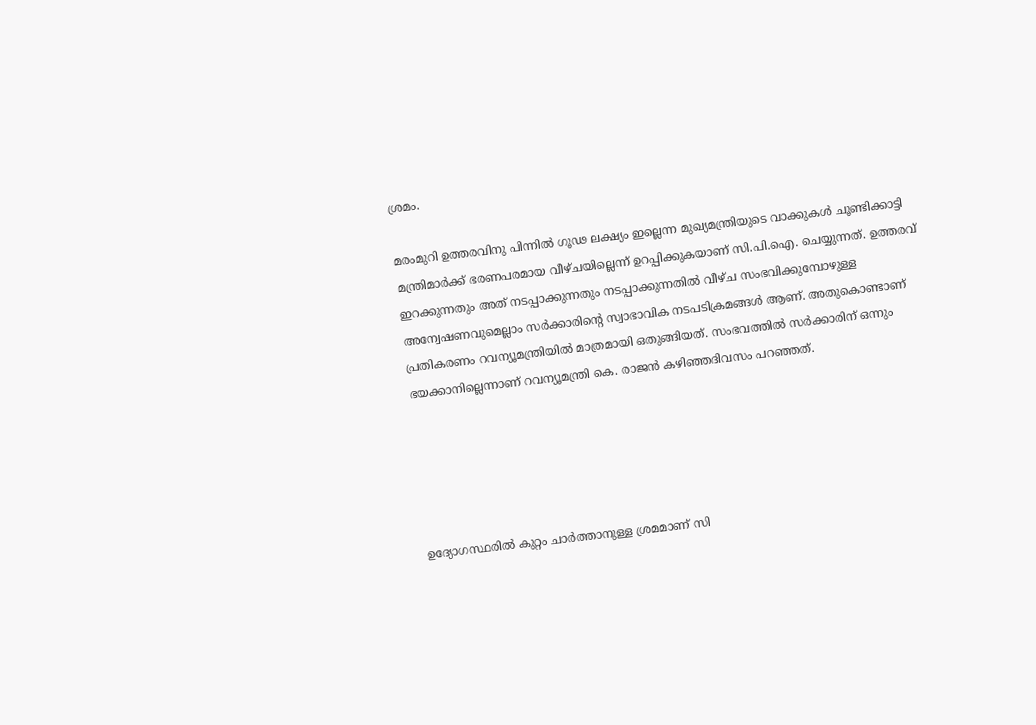ശ്രമം.

മരംമുറി ഉത്തരവിനു പിന്നില്‍ ഗൂഢ ലക്ഷ്യം ഇല്ലെന്ന മുഖ്യമന്ത്രിയുടെ വാക്കുകള്‍ ചൂണ്ടിക്കാട്ടി മന്ത്രിമാര്‍ക്ക് ഭരണപരമായ വീഴ്ചയില്ലെന്ന് ഉറപ്പിക്കുകയാണ് സി.പി.ഐ. ചെയ്യുന്നത്. ഉത്തരവ് ഇറക്കുന്നതും അത് നടപ്പാക്കുന്നതും നടപ്പാക്കുന്നതില്‍ വീഴ്ച സംഭവിക്കുമ്പോഴുള്ള അന്വേഷണവുമെല്ലാം സര്‍ക്കാരിന്റെ സ്വാഭാവിക നടപടിക്രമങ്ങള്‍ ആണ്. അതുകൊണ്ടാണ് പ്രതികരണം റവന്യൂമന്ത്രിയില്‍ മാത്രമായി ഒതുങ്ങിയത്. സംഭവത്തില്‍ സര്‍ക്കാരിന് ഒന്നും ഭയക്കാനില്ലെന്നാണ് റവന്യൂമന്ത്രി കെ. രാജന്‍ കഴിഞ്ഞദിവസം പറഞ്ഞത്.





ഉദ്യോഗസ്ഥരില്‍ കുറ്റം ചാര്‍ത്താനുള്ള ശ്രമമാണ് സി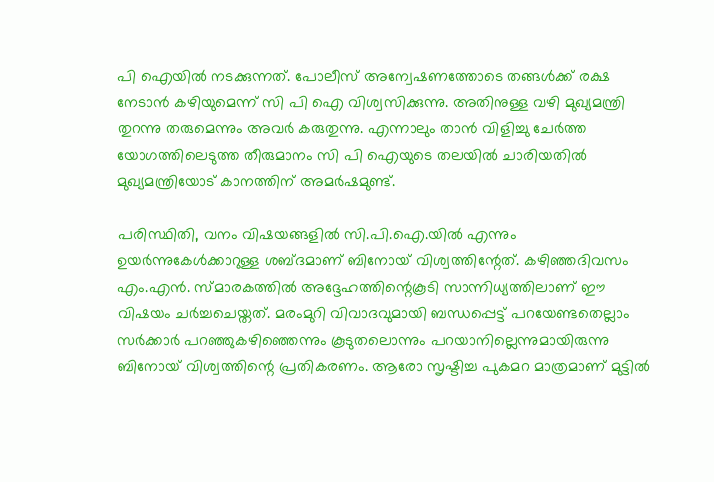പി ഐയില്‍ നടക്കുന്നത്. പോലീസ് അന്വേഷണത്തോടെ തങ്ങള്‍ക്ക് രക്ഷ നേടാന്‍ കഴിയുമെന്ന് സി പി ഐ വിശ്വസിക്കുന്നു. അതിനുള്ള വഴി മുഖ്യമന്ത്രി തുറന്നു തരുമെന്നും അവര്‍ കരുതുന്നു. എന്നാലും താന്‍ വിളിച്ചു ചേര്‍ത്ത യോഗത്തിലെടുത്ത തീരുമാനം സി പി ഐയുടെ തലയില്‍ ചാരിയതില്‍ മുഖ്യമന്ത്രിയോട് കാനത്തിന് അമര്‍ഷമുണ്ട്.

പരിസ്ഥിതി, വനം വിഷയങ്ങളില്‍ സി.പി.ഐ.യില്‍ എന്നും ഉയര്‍ന്നുകേള്‍ക്കാറുള്ള ശബ്ദമാണ് ബിനോയ് വിശ്വത്തിന്റേത്. കഴിഞ്ഞദിവസം എം.എന്‍. സ്മാരകത്തില്‍ അദ്ദേഹത്തിന്റെകൂടി സാന്നിധ്യത്തിലാണ് ഈ വിഷയം ചര്‍ച്ചചെയ്തത്. മരംമുറി വിവാദവുമായി ബന്ധപ്പെട്ട് പറയേണ്ടതെല്ലാം സര്‍ക്കാര്‍ പറഞ്ഞുകഴിഞ്ഞെന്നും കൂടുതലൊന്നും പറയാനില്ലെന്നുമായിരുന്നു ബിനോയ് വിശ്വത്തിന്റെ പ്രതികരണം. ആരോ സൃഷ്ടിച്ച പുകമറ മാത്രമാണ് മുട്ടില്‍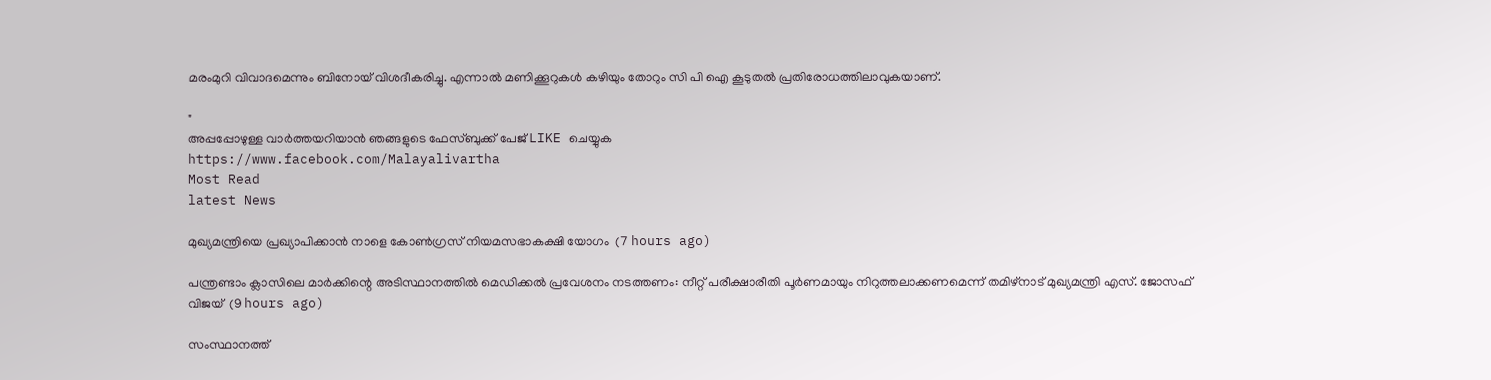മരംമുറി വിവാദമെന്നും ബിനോയ് വിശദീകരിച്ചു. എന്നാല്‍ മണിക്കൂറുകള്‍ കഴിയും തോറും സി പി ഐ കൂടുതല്‍ പ്രതിരോധത്തിലാവുകയാണ്.

"
അപ്പപ്പോഴുള്ള വാര്‍ത്തയറിയാന്‍ ഞങ്ങളുടെ ഫേസ്‌ബുക്ക്‌ പേജ് LIKE ചെയ്യുക
https://www.facebook.com/Malayalivartha
Most Read
latest News

മുഖ്യമന്ത്രിയെ പ്രഖ്യാപിക്കാന്‍ നാളെ കോണ്‍ഗ്രസ് നിയമസഭാകക്ഷി യോഗം  (7 hours ago)

പന്ത്രണ്ടാം ക്ലാസിലെ മാര്‍ക്കിന്റെ അടിസ്ഥാനത്തില്‍ മെഡിക്കല്‍ പ്രവേശനം നടത്തണം: നീറ്റ് പരീക്ഷാരീതി പൂര്‍ണമായും നിറുത്തലാക്കണമെന്ന് തമിഴ്‌നാട് മുഖ്യമന്ത്രി എസ്. ജോസഫ് വിജയ്  (9 hours ago)

സംസ്ഥാനത്ത്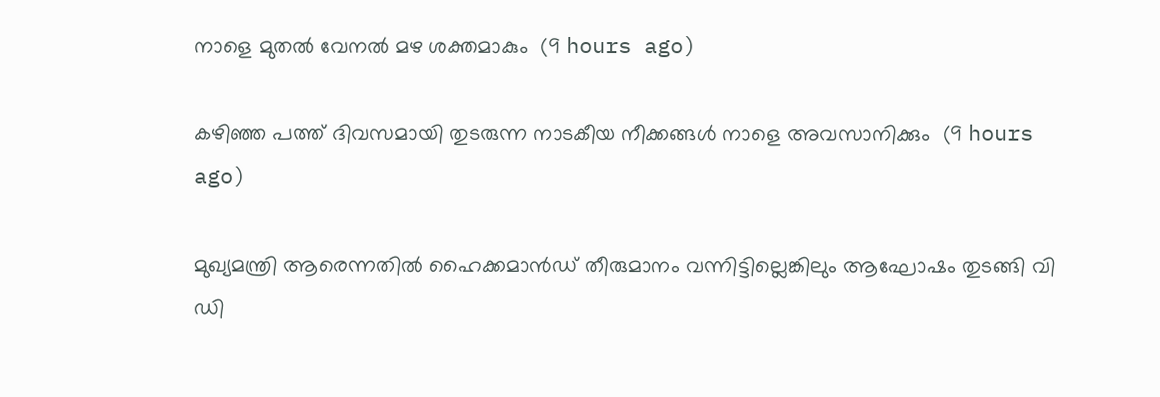നാളെ മുതൽ വേനൽ മഴ ശക്തമാകും  (9 hours ago)

കഴിഞ്ഞ പത്ത് ദിവസമായി തുടരുന്ന നാടകീയ നീക്കങ്ങള്‍ നാളെ അവസാനിക്കും  (9 hours ago)

മുഖ്യമന്ത്രി ആരെന്നതിൽ ഹൈക്കമാൻഡ് തീരുമാനം വന്നിട്ടില്ലെങ്കിലും ആഘോഷം തുടങ്ങി വി ഡി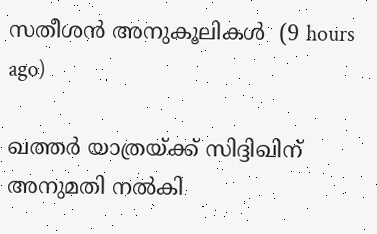സതീശൻ അനുകൂലികൾ  (9 hours ago)

ഖത്തര്‍ യാത്രയ്ക്ക് സിദ്ദിഖിന് അനുമതി നല്‍കി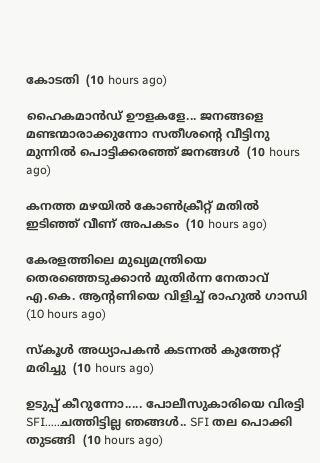കോടതി  (10 hours ago)

ഹൈകമാൻഡ്‌ ഊളകളേ... ജനങ്ങളെ മണ്ടന്മാരാക്കുന്നോ സതീശന്റെ വീട്ടിനു മുന്നിൽ പൊട്ടിക്കരഞ്ഞ് ജനങ്ങൾ  (10 hours ago)

കനത്ത മഴയില്‍ കോണ്‍ക്രീറ്റ് മതില്‍ ഇടിഞ്ഞ് വീണ് അപകടം  (10 hours ago)

കേരളത്തിലെ മുഖ്യമന്ത്രിയെ തെരഞ്ഞെടുക്കാൻ മുതിർന്ന നേതാവ് എ.കെ. ആന്റണിയെ വിളിച്ച് രാഹുൽ ഗാന്ധി  (10 hours ago)

സ്‌കൂള്‍ അധ്യാപകന്‍ കടന്നല്‍ കുത്തേറ്റ് മരിച്ചു  (10 hours ago)

ഉടുപ്പ് കീറുന്നോ..... പോലീസുകാരിയെ വിരട്ടി SFI.....ചത്തിട്ടില്ല ഞങ്ങൾ.. SFI തല പൊക്കി തുടങ്ങി  (10 hours ago)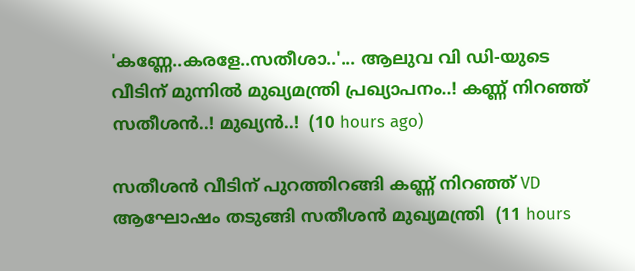'കണ്ണേ..കരളേ..സതീശാ..'... ആലുവ വി ഡി-യുടെ വീടിന് മുന്നിൽ മുഖ്യമന്ത്രി പ്രഖ്യാപനം..! കണ്ണ് നിറഞ്ഞ് സതീശൻ..! മുഖ്യൻ..!  (10 hours ago)

സതീശൻ വീടിന് പുറത്തിറങ്ങി കണ്ണ് നിറഞ്ഞ് VD ആഘോഷം തടുങ്ങി സതീശൻ മുഖ്യമന്ത്രി  (11 hours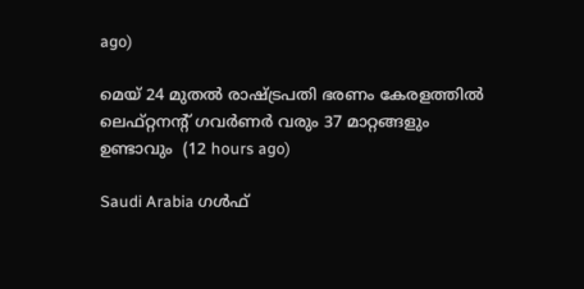ago)

മെയ് 24 മുതൽ രാഷ്‌ട്രപതി ഭരണം കേരളത്തിൽ ലെഫ്റ്റനന്റ് ഗവർണർ വരും 37 മാറ്റങ്ങളും ഉണ്ടാവും  (12 hours ago)

Saudi Arabia ഗൾഫ്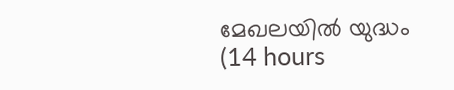മേഖലയിൽ യുദ്ധം  (14 hours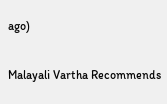ago)

Malayali Vartha Recommends